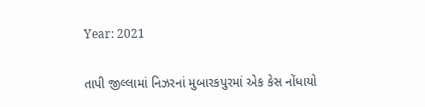Year: 2021

તાપી જીલ્લામાં નિઝરનાં મુબારકપુરમાં એક કેસ નોંધાયો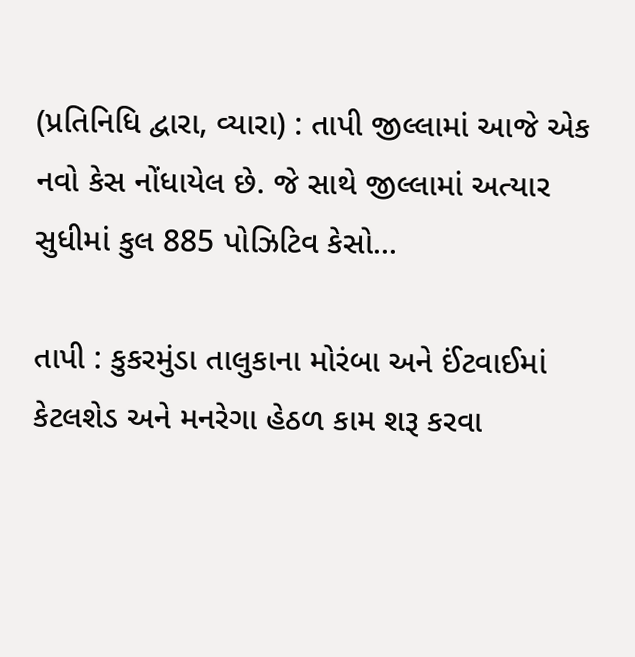(પ્રતિનિધિ દ્વારા, વ્યારા) : તાપી જીલ્લામાં આજે એક નવો કેસ નોંધાયેલ છે. જે સાથે જીલ્લામાં અત્યાર સુધીમાં કુલ 885 પોઝિટિવ કેસો...

તાપી : કુકરમુંડા તાલુકાના મોરંબા અને ઈંટવાઈમાં કેટલશેડ અને મનરેગા હેઠળ કામ શરૂ કરવા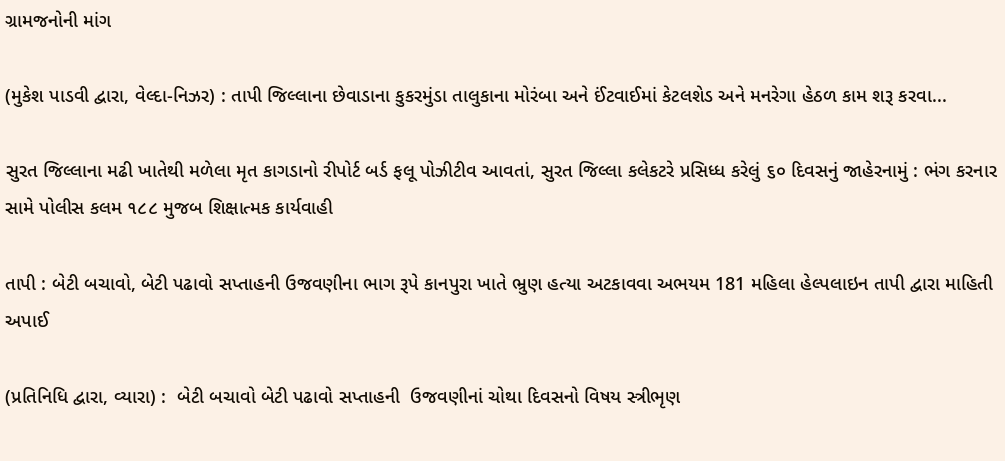ગ્રામજનોની માંગ

(મુકેશ પાડવી દ્વારા, વેલ્દા-નિઝર) : તાપી જિલ્લાના છેવાડાના કુકરમુંડા તાલુકાના મોરંબા અને ઈંટવાઈમાં કેટલશેડ અને મનરેગા હેઠળ કામ શરૂ કરવા...

સુરત જિલ્લાના મઢી ખાતેથી મળેલા મૃત કાગડાનો રીપોર્ટ બર્ડ ફલૂ પોઝીટીવ આવતાં, સુરત જિલ્લા કલેકટરે પ્રસિધ્ધ કરેલું ૬૦ દિવસનું જાહેરનામું : ભંગ કરનાર સામે પોલીસ કલમ ૧૮૮ મુજબ શિક્ષાત્મક કાર્યવાહી

તાપી : બેટી બચાવો, બેટી પઢાવો સપ્તાહની ઉજવણીના ભાગ રૂપે કાનપુરા ખાતે ભ્રુણ હત્યા અટકાવવા અભયમ 181 મહિલા હેલ્પલાઇન તાપી દ્વારા માહિતી અપાઈ

(પ્રતિનિધિ દ્વારા, વ્યારા) :  બેટી બચાવો બેટી પઢાવો સપ્તાહની  ઉજવણીનાં ચોથા દિવસનો વિષય સ્ત્રીભૃણ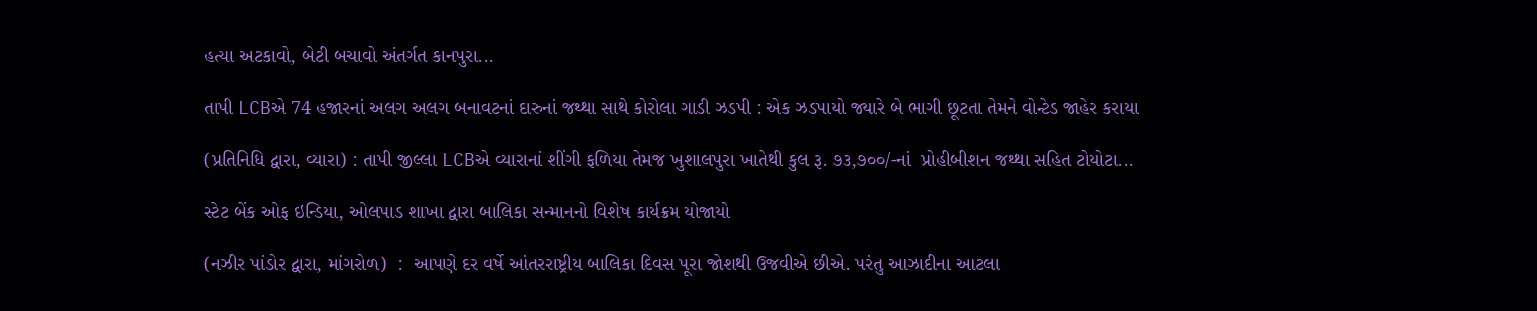હત્યા અટકાવો, બેટી બચાવો અંતર્ગત કાનપુરા...

તાપી LCBએ 74 હજારનાં અલગ અલગ બનાવટનાં દારુનાં જથ્થા સાથે કોરોલા ગાડી ઝડપી : એક ઝડપાયો જ્યારે બે ભાગી છૂટતા તેમને વોન્ટેડ જાહેર કરાયા

(પ્રતિનિધિ દ્વારા, વ્યારા) : તાપી જીલ્લા LCBએ વ્યારાનાં શીંગી ફળિયા તેમજ ખુશાલપુરા ખાતેથી કુલ રૂ. ૭૩,૭૦૦/-નાં  પ્રોહીબીશન જથ્થા સહિત ટોયોટા...

સ્ટેટ બેંક ઓફ ઇન્ડિયા, ઓલપાડ શાખા દ્વારા બાલિકા સન્માનનો વિશેષ કાર્યક્રમ યોજાયો

(નઝીર પાંડોર દ્વારા, માંગરોળ)  :  આપણે દર વર્ષે આંતરરાષ્ટ્રીય બાલિકા દિવસ પૂરા જોશથી ઉજવીએ છીએ. પરંતુ આઝાદીના આટલા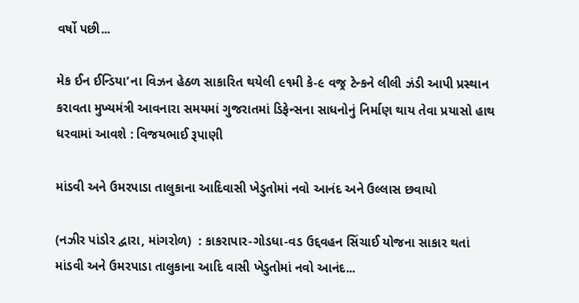વર્ષો પછી...

મેક ઈન ઈન્ડિયા’ના વિઝન હેઠળ સાકારિત થયેલી ૯૧મી કે-૯ વજ્ર ટેન્કને લીલી ઝંડી આપી પ્રસ્થાન કરાવતા મુખ્યમંત્રી આવનારા સમયમાં ગુજરાતમાં ડિફેન્સના સાધનોનું નિર્માણ થાય તેવા પ્રયાસો હાથ ધરવામાં આવશે : વિજયભાઈ રૂપાણી

માંડવી અને ઉમરપાડા તાલુકાના આદિવાસી ખેડુતોમાં નવો આનંદ અને ઉલ્લાસ છવાયો

(નઝીર પાંડોર દ્વારા, માંગરોળ)  : કાકરાપાર-ગોડધા-વડ ઉદ્દવહન સિંચાઈ યોજના સાકાર થતાં માંડવી અને ઉમરપાડા તાલુકાના આદિ વાસી ખેડુતોમાં નવો આનંદ...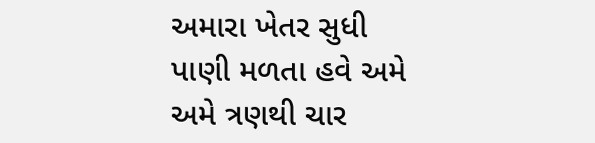અમારા ખેતર સુધી પાણી મળતા હવે અમે અમે ત્રણથી ચાર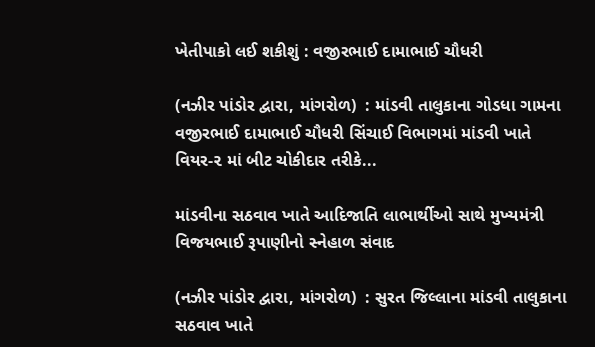ખેતીપાકો લઈ શકીશું : વજીરભાઈ દામાભાઈ ચૌધરી

(નઝીર પાંડોર દ્વારા, માંગરોળ)  : માંડવી તાલુકાના ગોડધા ગામના વજીરભાઈ દામાભાઈ ચૌધરી સિંચાઈ વિભાગમાં માંડવી ખાતે વિયર-૨ માં બીટ ચોકીદાર તરીકે...

માંડવીના સઠવાવ ખાતે આદિજાતિ લાભાર્થીઓ સાથે મુખ્યમંત્રી વિજયભાઈ રૂપાણીનો સ્નેહાળ સંવાદ

(નઝીર પાંડોર દ્વારા, માંગરોળ)  : સુરત જિલ્લાના માંડવી તાલુકાના સઠવાવ ખાતે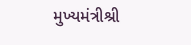મુખ્યમંત્રીશ્રી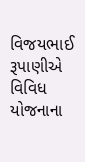વિજયભાઈ રૂપાણીએ વિવિધ યોજનાના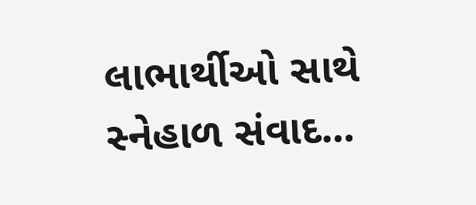લાભાર્થીઓ સાથે સ્નેહાળ સંવાદ...